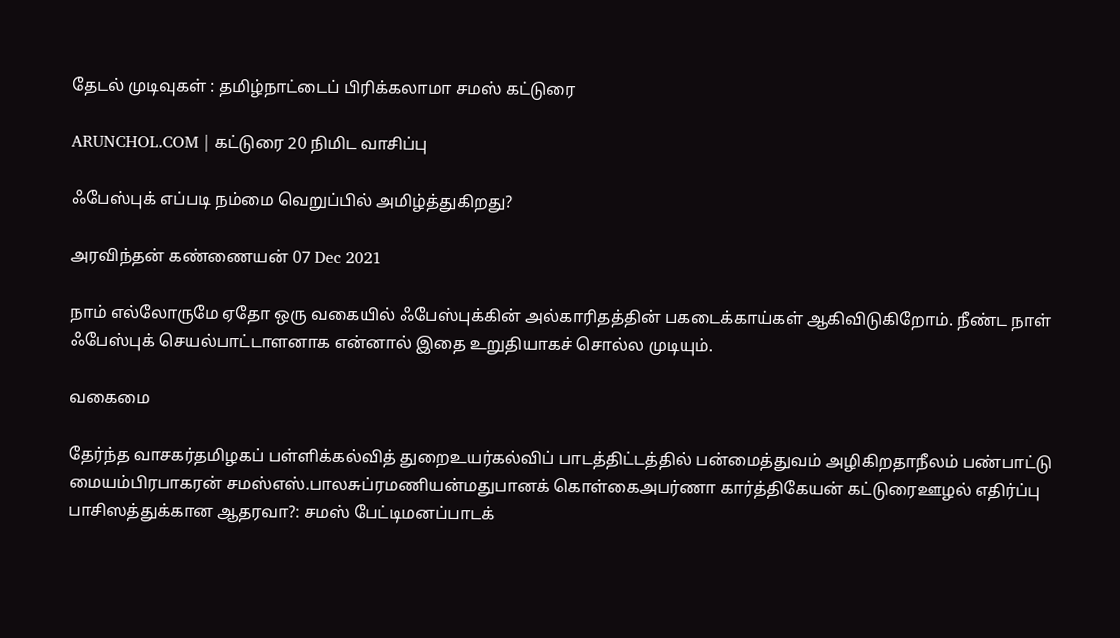தேடல் முடிவுகள் : தமிழ்நாட்டைப் பிரிக்கலாமா சமஸ் கட்டுரை

ARUNCHOL.COM | கட்டுரை 20 நிமிட வாசிப்பு

ஃபேஸ்புக் எப்படி நம்மை வெறுப்பில் அமிழ்த்துகிறது?

அரவிந்தன் கண்ணையன் 07 Dec 2021

நாம் எல்லோருமே ஏதோ ஒரு வகையில் ஃபேஸ்புக்கின் அல்காரிதத்தின் பகடைக்காய்கள் ஆகிவிடுகிறோம். நீண்ட நாள் ஃபேஸ்புக் செயல்பாட்டாளனாக என்னால் இதை உறுதியாகச் சொல்ல முடியும்.

வகைமை

தேர்ந்த வாசகர்தமிழகப் பள்ளிக்கல்வித் துறைஉயர்கல்விப் பாடத்திட்டத்தில் பன்மைத்துவம் அழிகிறதாநீலம் பண்பாட்டு மையம்பிரபாகரன் சமஸ்எஸ்.பாலசுப்ரமணியன்மதுபானக் கொள்கைஅபர்ணா கார்த்திகேயன் கட்டுரைஊழல் எதிர்ப்பு பாசிஸத்துக்கான ஆதரவா?: சமஸ் பேட்டிமனப்பாடக்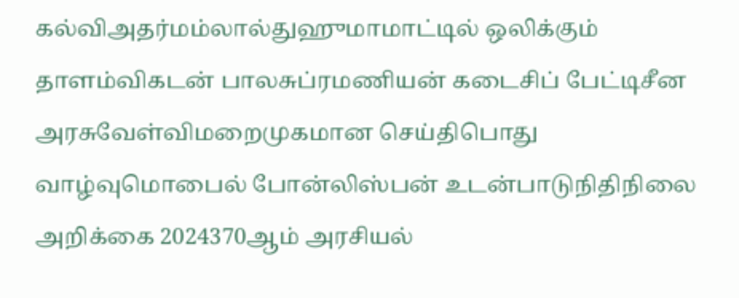கல்விஅதர்மம்லால்துஹுமாமாட்டில் ஒலிக்கும் தாளம்விகடன் பாலசுப்ரமணியன் கடைசிப் பேட்டிசீன அரசுவேள்விமறைமுகமான செய்திபொது வாழ்வுமொபைல் போன்லிஸ்பன் உடன்பாடுநிதிநிலை அறிக்கை 2024370ஆம் அரசியல்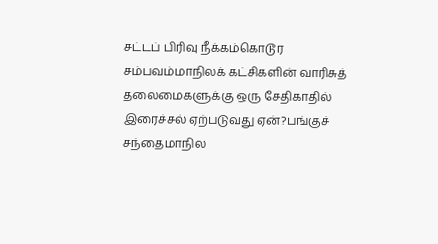சட்டப் பிரிவு நீக்கம்கொடூர சம்பவம்மாநிலக் கட்சிகளின் வாரிசுத் தலைமைகளுக்கு ஒரு சேதிகாதில் இரைச்சல் ஏற்படுவது ஏன்?பங்குச் சந்தைமாநில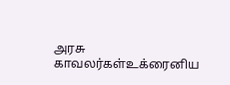அரசு காவலர்கள்உக்ரைனிய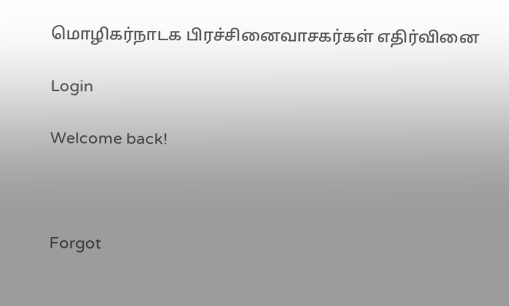மொழிகர்நாடக பிரச்சினைவாசகர்கள் எதிர்வினை

Login

Welcome back!



Forgot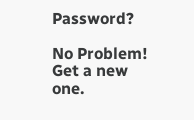Password?

No Problem! Get a new one.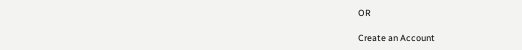OR

Create an Account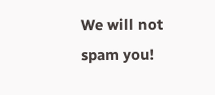We will not spam you!